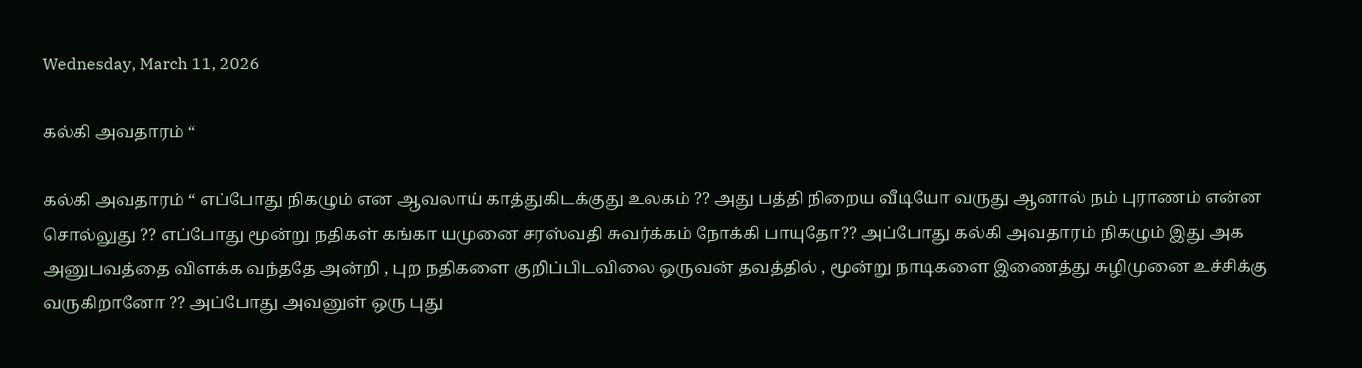Wednesday, March 11, 2026

கல்கி அவதாரம் “

கல்கி அவதாரம் “ எப்போது நிகழும் என ஆவலாய் காத்துகிடக்குது உலகம் ?? அது பத்தி நிறைய வீடியோ வருது ஆனால் நம் புராணம் என்ன சொல்லுது ?? எப்போது மூன்று நதிகள் கங்கா யமுனை சரஸ்வதி சுவர்க்கம் நோக்கி பாயுதோ?? அப்போது கல்கி அவதாரம் நிகழும் இது அக அனுபவத்தை விளக்க வந்ததே அன்றி , புற நதிகளை குறிப்பிடவிலை ஒருவன் தவத்தில் , மூன்று நாடிகளை இணைத்து சுழிமுனை உச்சிக்கு வருகிறானோ ?? அப்போது அவனுள் ஒரு புது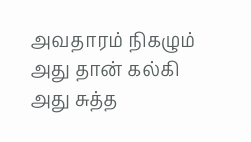அவதாரம் நிகழும் அது தான் கல்கி அது சுத்த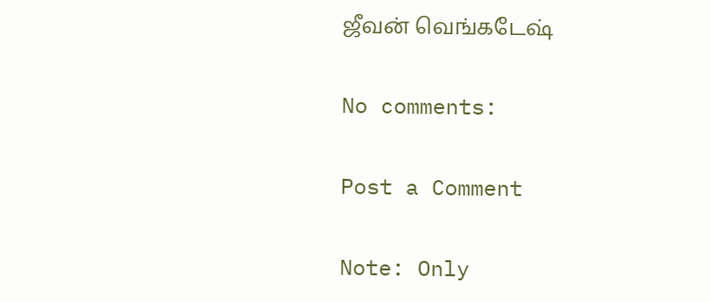ஜீவன் வெங்கடேஷ்

No comments:

Post a Comment

Note: Only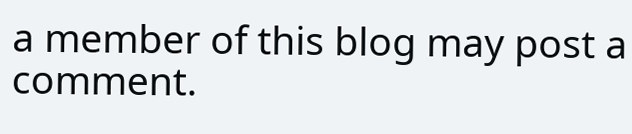a member of this blog may post a comment.